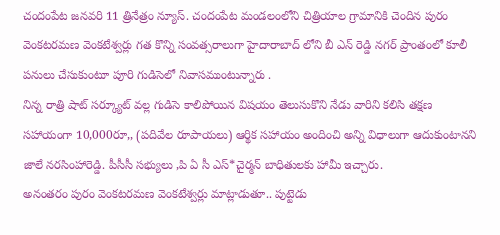చందంపేట జనవరి 11 త్రినేత్రం న్యూస్. చందంపేట మండలంలోని చిత్రియాల గ్రామానికి చెందిన పురం వెంకటరమణ వెంకటేశ్వర్లు గత కొన్ని సంవత్సరాలుగా హైదారాబాద్ లోని బీ ఎన్ రెడ్డి నగర్ ప్రాంతంలో కూలీ పనులు చేసుకుంటూ పూరి గుడిసెలో నివాసముంటున్నారు .
నిన్న రాత్రి షాట్ సర్క్యూట్ వల్ల గుడిసె కాలిపోయిన విషయం తెలుసుకొని నేడు వారిని కలిసి తక్షణ సహాయంగా 10,000రూ,, (పదివేల రూపాయలు) ఆర్థిక సహాయం అందించి అన్ని విధాలుగా ఆదుకుంటానని జాలే నరసింహారెడ్డి. పీసీసీ సభ్యులు ,పి ఏ సీ ఎస్*చైర్మన్ బాధితులకు హామీ ఇచ్చారు.
అనంతరం పురం వెంకటరమణ వెంకటేశ్వర్లు మాట్లాడుతూ.. పుట్టెడు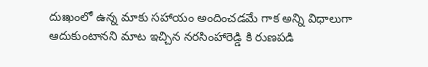దుఃఖంలో ఉన్న మాకు సహాయం అందించడమే గాక అన్ని విధాలుగా ఆదుకుంటానని మాట ఇచ్చిన నరసింహారెడ్డి కి రుణపడి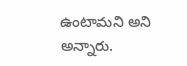ఉంటామని అని అన్నారు.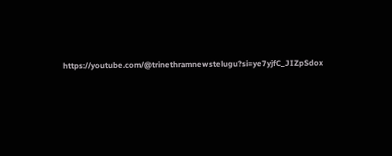https://youtube.com/@trinethramnewstelugu?si=ye7yjfC_JIZpSdox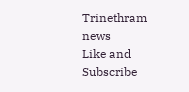Trinethram news
Like and Subscribe